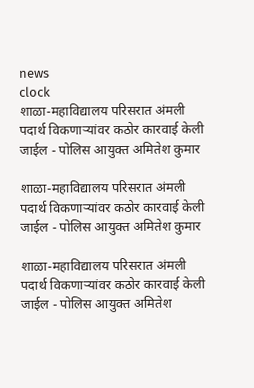news
clock
शाळा-महाविद्यालय परिसरात अंमली पदार्थ विकणाऱ्यांवर कठोर कारवाई केली जाईल - पोलिस आयुक्त अमितेश कुमार

शाळा-महाविद्यालय परिसरात अंमली पदार्थ विकणाऱ्यांवर कठोर कारवाई केली जाईल - पोलिस आयुक्त अमितेश कुमार

शाळा-महाविद्यालय परिसरात अंमली पदार्थ विकणाऱ्यांवर कठोर कारवाई केली जाईल - पोलिस आयुक्त अमितेश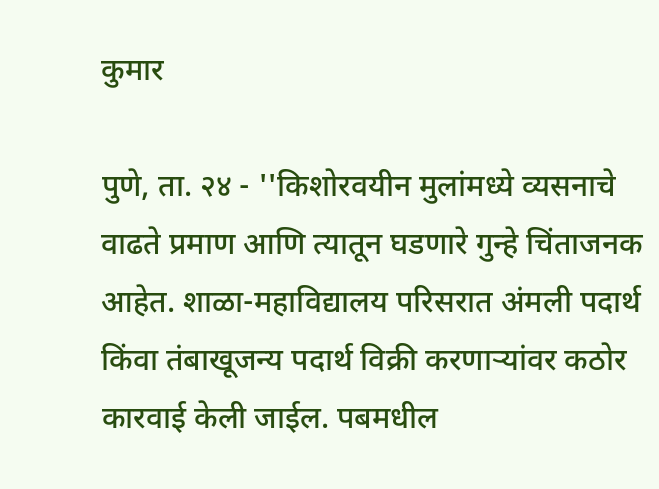कुमार

पुणे, ता. २४ - ''किशोरवयीन मुलांमध्ये व्यसनाचे वाढते प्रमाण आणि त्यातून घडणारे गुन्हे चिंताजनक आहेत. शाळा-महाविद्यालय परिसरात अंमली पदार्थ किंवा तंबाखूजन्य पदार्थ विक्री करणाऱ्यांवर कठोर कारवाई केली जाईल. पबमधील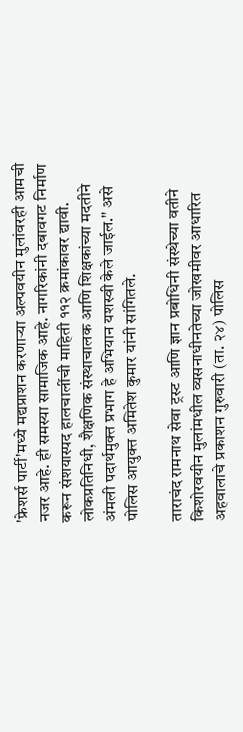'फ्रेशर्स पार्टी'मध्ये मद्यप्राशन करणाऱ्या अल्पवयीन मुलांवरही आमची नजर आहे. ही समस्या सामाजिक आहे. नागरिकांनी दबावगट निर्माण करून संशयास्पद हालचालींची माहिती ११२ क्रमांकावर द्यावी. लोकप्रतिनिधी, शैक्षणिक संस्थाचालक आणि शिक्षकांच्या मदतीने अंमली पदार्थमुक्त प्रभाग हे अभियान यशस्वी केले जाईल.'' असे पोलिस आयुक्त अमितेश कुमार यांनी सांगितले.

ताराचंद रामनाथ सेवा ट्रस्ट आणि ज्ञान प्रबोधिनी संस्थेच्या वतीने किशोरवयीन मुलांमधील व्यसनाधीनतेच्या जोखमीवर आधारित अहवालाचे प्रकाशन गुरुवारी (ता. २४) पोलिस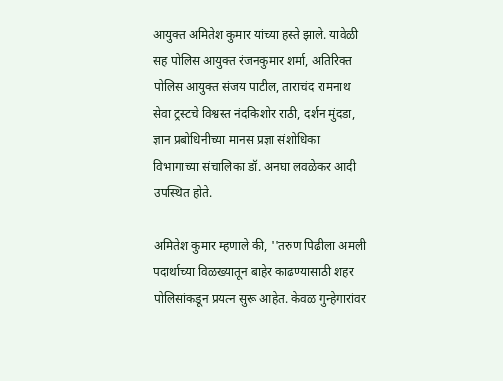आयुक्त अमितेश कुमार यांच्या हस्ते झाले. यावेळी सह पोलिस आयुक्त रंजनकुमार शर्मा, अतिरिक्त पोलिस आयुक्त संजय पाटील, ताराचंद रामनाथ सेवा ट्रस्टचे विश्वस्त नंदकिशोर राठी, दर्शन मुंदडा, ज्ञान प्रबोधिनीच्या मानस प्रज्ञा संशोधिका विभागाच्या संचालिका डॉ. अनघा लवळेकर आदी उपस्थित होते.

अमितेश कुमार म्हणाले की, ''तरुण पिढीला अमली पदार्थाच्या विळख्यातून बाहेर काढण्यासाठी शहर पोलिसांकडून प्रयत्न सुरू आहेत. केवळ गुन्हेगारांवर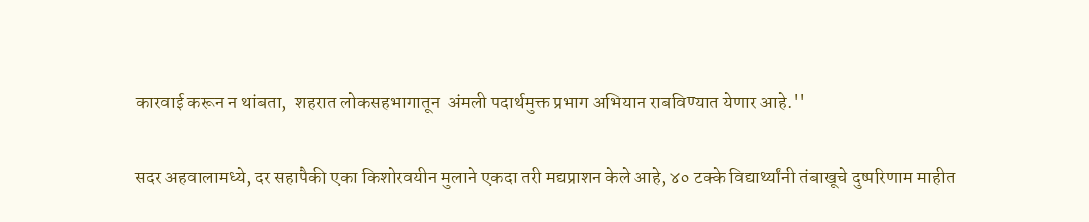कारवाई करून न थांबता,  शहरात लोकसहभागातून  अंमली पदार्थमुक्त प्रभाग अभियान राबविण्यात येणार आहे.''

सदर अहवालामध्ये, दर सहापैकी एका किशोरवयीन मुलाने एकदा तरी मद्यप्राशन केले आहे, ४० टक्के विद्यार्थ्यांनी तंबाखूचे दुष्परिणाम माहीत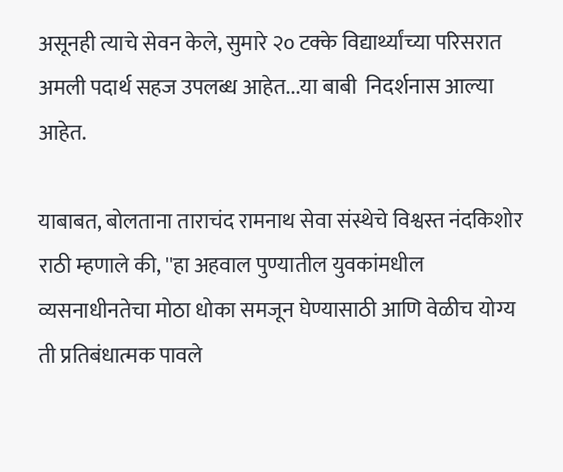असूनही त्याचे सेवन केले, सुमारे २० टक्के विद्यार्थ्यांच्या परिसरात अमली पदार्थ सहज उपलब्ध आहेत...या बाबी  निदर्शनास आल्या आहेत.

याबाबत, बोलताना ताराचंद रामनाथ सेवा संस्थेचे विश्वस्त नंदकिशोर राठी म्हणाले की, ''हा अहवाल पुण्यातील युवकांमधील व्यसनाधीनतेचा मोठा धोका समजून घेण्यासाठी आणि वेळीच योग्य ती प्रतिबंधात्मक पावले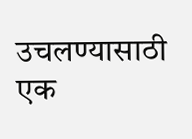उचलण्यासाठी एक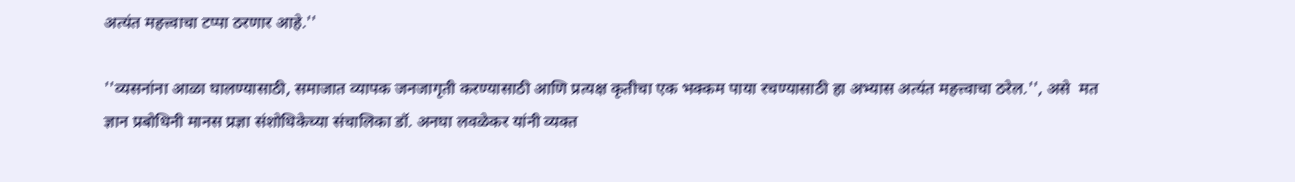अत्यंत महत्त्वाचा टप्पा ठरणार आहे.''

''व्यसनांना आळा घालण्यासाठी, समाजात व्यापक जनजागृती करण्यासाठी आणि प्रत्यक्ष कृतीचा एक भक्कम पाया रचण्यासाठी हा अभ्यास अत्यंत महत्त्वाचा ठरेल.'', असे  मत ज्ञान प्रबोधिनी मानस प्रज्ञा संशोधिकेच्या संचालिका डॉ. अनघा लवळेकर यांनी व्यक्त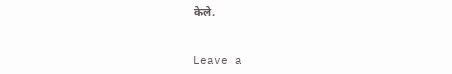केले.


Leave a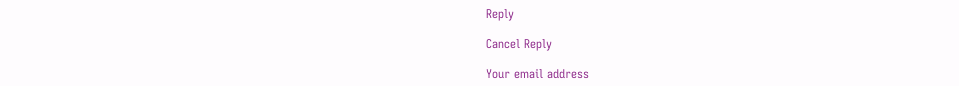Reply

Cancel Reply

Your email address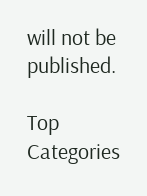will not be published.

Top Categories